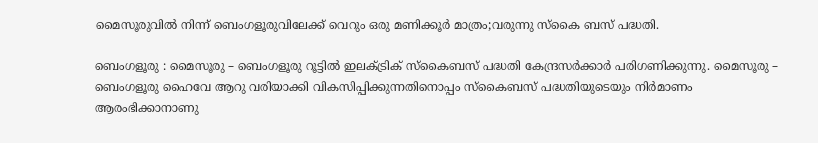മൈസൂരുവില്‍ നിന്ന് ബെംഗളൂരുവിലേക്ക് വെറും ഒരു മണിക്കൂര്‍ മാത്രം;വരുന്നു സ്കൈ ബസ്‌ പദ്ധതി.

ബെംഗളൂരു : മൈസൂരു – ബെംഗളൂരു റൂട്ടിൽ ഇലക്ട്രിക് സ്കൈബസ് പദ്ധതി കേന്ദ്രസർക്കാർ പരിഗണിക്കുന്നു. മൈസൂരു – ബെംഗളൂരു ഹൈവേ ആറു വരിയാക്കി വികസിപ്പിക്കുന്നതിനൊപ്പം സ്കൈബസ് പദ്ധതിയുടെയും നിർമാണം ആരംഭിക്കാനാണു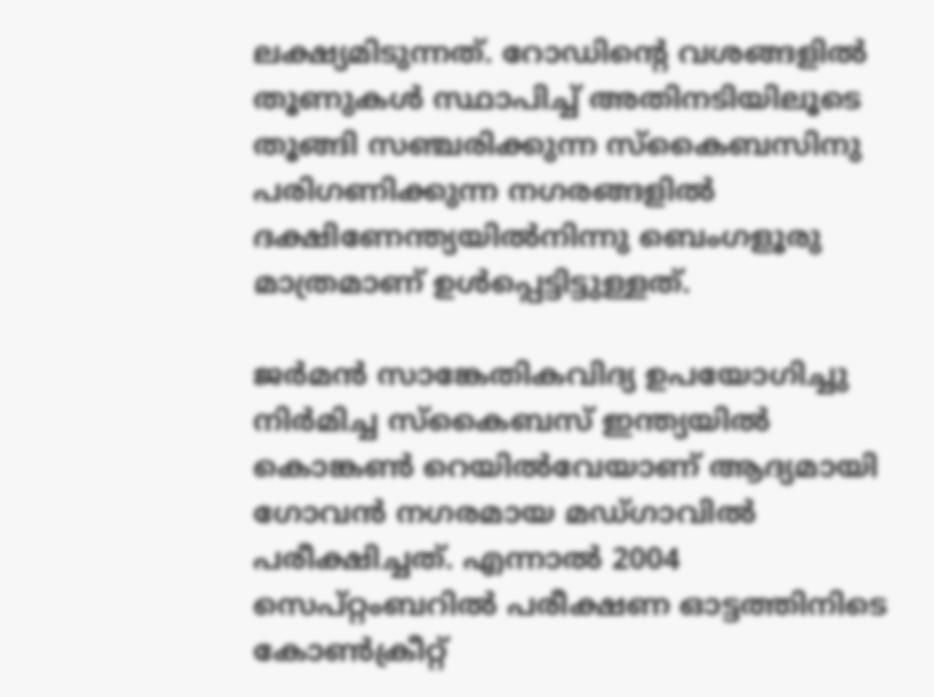ലക്ഷ്യമിടുന്നത്. റോഡിന്റെ വശങ്ങളിൽ തൂണുകൾ സ്ഥാപിച്ച് അതിനടിയിലൂടെ തൂങ്ങി സഞ്ചരിക്കുന്ന സ്കൈബസിനു പരിഗണിക്കുന്ന നഗരങ്ങളിൽ ദക്ഷിണേന്ത്യയിൽനിന്നു ബെംഗളൂരു മാത്രമാണ് ഉൾപ്പെട്ടിട്ടുള്ളത്.

ജർമൻ സാങ്കേതികവിദ്യ ഉപയോഗിച്ചു നിർമിച്ച സ്കൈബസ് ഇന്ത്യയിൽ കൊങ്കൺ റെയിൽവേയാണ് ആദ്യമായി ഗോവൻ നഗരമായ മഡ്ഗാവിൽ പരീക്ഷിച്ചത്. എന്നാൽ 2004 സെപ്റ്റംബറിൽ പരീക്ഷണ ഓട്ടത്തിനിടെ കോൺക്രീറ്റ്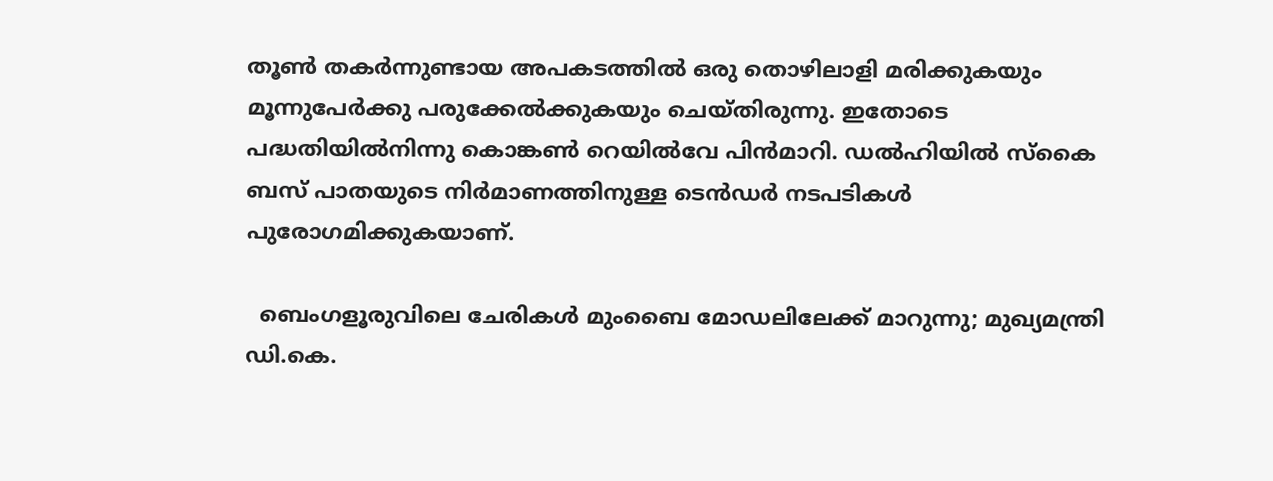തൂൺ തകർന്നുണ്ടായ അപകടത്തിൽ ഒരു തൊഴിലാളി മരിക്കുകയും മൂന്നുപേർക്കു പരുക്കേൽക്കുകയും ചെയ്തിരുന്നു. ഇതോടെ പദ്ധതിയിൽനിന്നു കൊങ്കൺ റെയിൽവേ പിൻമാറി. ഡൽഹിയിൽ സ്കൈ ബസ് പാതയുടെ നിർമാണത്തിനുള്ള ടെൻഡർ നടപടികൾ പുരോഗമിക്കുകയാണ്.

  ബെംഗളൂരുവിലെ ചേരികൾ മുംബൈ മോഡലിലേക്ക് മാറുന്നു; മുഖ്യമന്ത്രി ഡി.കെ.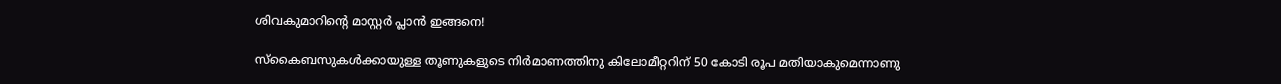ശിവകുമാറിന്റെ മാസ്റ്റർ പ്ലാൻ ഇങ്ങനെ!

സ്കൈബസുകൾക്കായുള്ള തൂണുകളുടെ നിർമാണത്തിനു കിലോമീറ്ററിന് 50 കോടി രൂപ മതിയാകുമെന്നാണു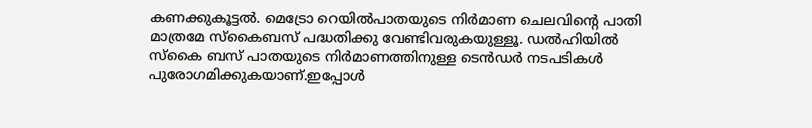കണക്കുകൂട്ടൽ. മെട്രോ റെയിൽപാതയുടെ നിർമാണ ചെലവിന്റെ പാതി മാത്രമേ സ്കൈബസ് പദ്ധതിക്കു വേണ്ടിവരുകയുള്ളൂ. ഡൽഹിയിൽ സ്കൈ ബസ് പാതയുടെ നിർമാണത്തിനുള്ള ടെൻഡർ നടപടികൾ പുരോഗമിക്കുകയാണ്.ഇപ്പോൾ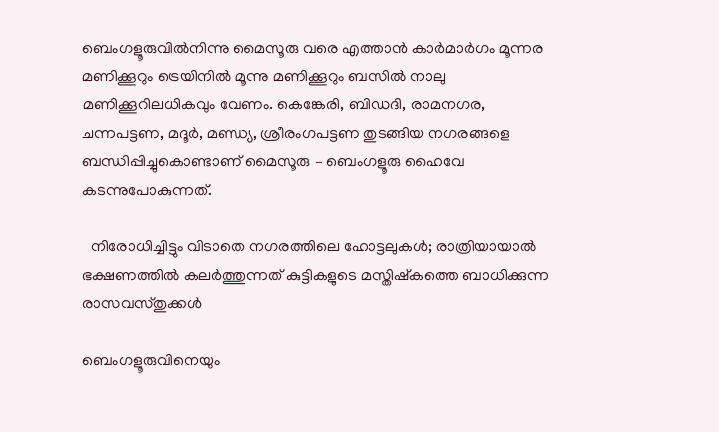ബെംഗളൂരുവിൽനിന്നു മൈസൂരു വരെ എത്താൻ കാർമാർഗം മൂന്നര മണിക്കൂറും ട്രെയിനിൽ മൂന്നു മണിക്കൂറും ബസിൽ നാലു മണിക്കൂറിലധികവും വേണം. കെങ്കേരി, ബിഡദി, രാമനഗര, ചന്നപട്ടണ, മദൂർ, മണ്ഡ്യ, ശ്രീരംഗപട്ടണ തുടങ്ങിയ നഗരങ്ങളെ ബന്ധിപ്പിച്ചുകൊണ്ടാണ് മൈസൂരു – ബെംഗളൂരു ഹൈവേ കടന്നുപോകുന്നത്.

  നിരോധിച്ചിട്ടും വിടാതെ നഗരത്തിലെ ഹോട്ടലുകൾ; രാത്രിയായാൽ ഭക്ഷണത്തിൽ കലർത്തുന്നത് കുട്ടികളുടെ മസ്തിഷ്കത്തെ ബാധിക്കുന്ന രാസവസ്തുക്കൾ

ബെംഗളൂരുവിനെയും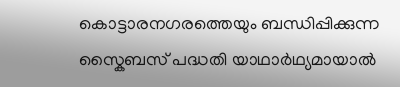കൊട്ടാരനഗരത്തെയും ബന്ധിപ്പിക്കുന്ന സ്കൈബസ് പദ്ധതി യാഥാർഥ്യമായാൽ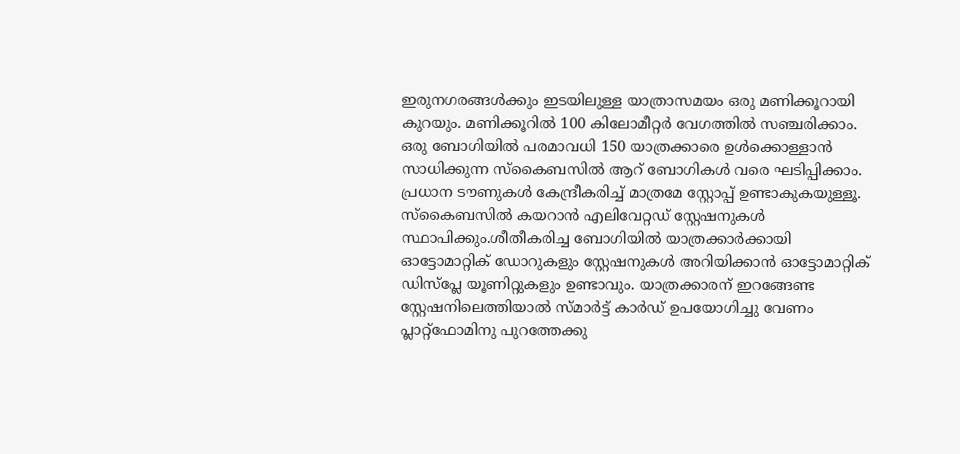ഇരുനഗരങ്ങൾക്കും ഇടയിലുള്ള യാത്രാസമയം ഒരു മണിക്കൂറായി കുറയും. മണിക്കൂറിൽ 100 കിലോമീറ്റർ വേഗത്തിൽ സഞ്ചരിക്കാം. ഒരു ബോഗിയിൽ പരമാവധി 150 യാത്രക്കാരെ ഉൾക്കൊള്ളാൻ സാധിക്കുന്ന സ്കൈബസിൽ ആറ് ബോഗികൾ വരെ ഘടിപ്പിക്കാം. പ്രധാന ടൗണുകൾ കേന്ദ്രീകരിച്ച് മാത്രമേ സ്റ്റോപ്പ് ഉണ്ടാകുകയുള്ളൂ. സ്കൈബസിൽ കയറാൻ എലിവേറ്റഡ് സ്റ്റേഷനുകൾ സ്ഥാപിക്കും.ശീതീകരിച്ച ബോഗിയിൽ യാത്രക്കാർക്കായി ഓട്ടോമാറ്റിക് ഡോറുകളും സ്റ്റേഷനുകൾ അറിയിക്കാൻ ഓട്ടോമാറ്റിക് ഡിസ്പ്ലേ യൂണിറ്റുകളും ഉണ്ടാവും. യാത്രക്കാരന് ഇറങ്ങേണ്ട സ്റ്റേഷനിലെത്തിയാൽ സ്മാർട്ട് കാർഡ് ഉപയോഗിച്ചു വേണം പ്ലാറ്റ്ഫോമിനു പുറത്തേക്കു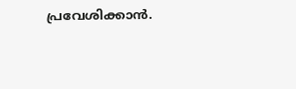പ്രവേശിക്കാൻ.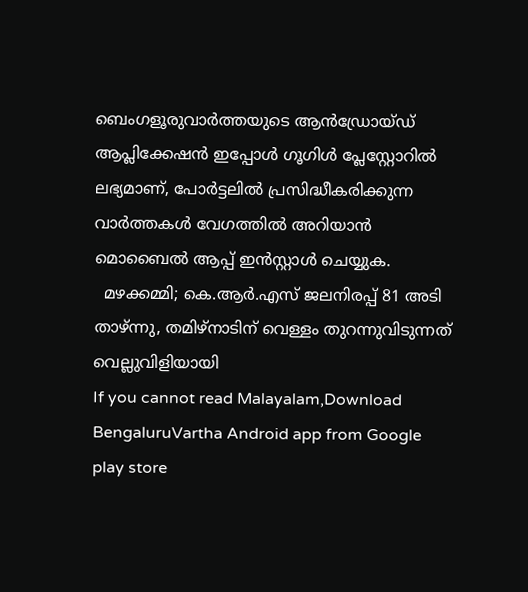ബെംഗളൂരുവാർത്തയുടെ ആൻഡ്രോയ്ഡ് ആപ്ലിക്കേഷൻ ഇപ്പോൾ ഗൂഗിൾ പ്ലേസ്റ്റോറിൽ ലഭ്യമാണ്, പോർട്ടലിൽ പ്രസിദ്ധീകരിക്കുന്ന വാർത്തകൾ വേഗത്തിൽ അറിയാൻ മൊബൈൽ ആപ്പ് ഇൻസ്റ്റാൾ ചെയ്യുക.
  മഴക്കമ്മി; കെ.ആർ.എസ് ജലനിരപ്പ് 81 അടി താഴ്ന്നു, തമിഴ്‌നാടിന് വെള്ളം തുറന്നുവിടുന്നത് വെല്ലുവിളിയായി
If you cannot read Malayalam,Download BengaluruVartha Android app from Google play store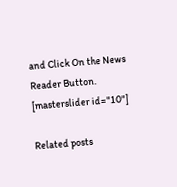and Click On the News Reader Button. [masterslider id="10"]

Related posts